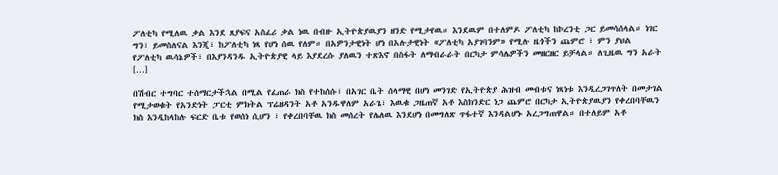ፖለቲካ የሚለዉ ቃል እንደ ጸያፍና አስፈሪ ቃል ነዉ በብዙ ኢትዮጵያዉያን ዘንድ የሚታየዉ። እንደዉም በተለምዶ ፖለቲካ ከኮረንቲ ጋር ይመሳሰላል። ነገር ግን፣ ይመስለናል እንጂ፣ ከፖለቲካ ነጻ የሆነ ሰዉ የለም። በአዎንታዊነት ሆነ በአሉታዊነት «ፖለቲካ አያገባንም» የሚሉ ዜጎችን ጨምሮ ፣ ምን ያህል የፖለቲካ ዉሳኔዎች፣ በእያንዳንዱ ኢትዮጵያዊ ላይ እያደረሱ ያለዉን ተጽእኖ በስፋት ለማብራራት በርካታ ምሳሌዎችን መዘርዘር ይቻላል። ለጊዜዉ ግን አራት […]

በሽብር ተግባር ተሰማርታችኋል በሚል የፈጠራ ክስ የተከሰሱ፣ በአገር ቤት ሰላማዊ በሆነ መንገድ የኢትዮጵያ ሕዝብ መብቱና ነጻነቱ እንዲረጋገጥለት በመታገል የሚታወቁት የአንድነት ፓርቲ ምክትል ፕሬዘዳንት አቶ አንዱዋለም አራጌ፣ እዉቁ ጋዜጠኛ አቶ እስክንድር ነጋ ጨምሮ በርካታ ኢትዮጵያዉያን የቀረበባቸዉን ክስ እንዲከላከሉ ፍርድ ቤቱ የወሰነ ሲሆን ፣ የቀረበባቸዉ ክስ መሰረት የሌለዉ እንደሆነ በመግለጽ ጥፋተኛ እንዳልሆኑ አረጋግጠዋል። በተለይም አቶ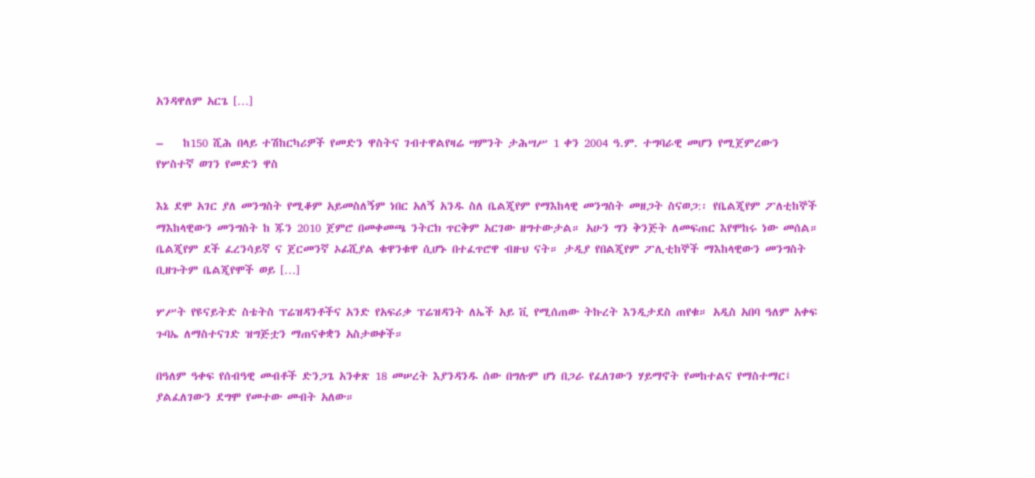አንዳዋለም አርጌ […]

–    ከ150 ሺሕ በላይ ተሽከርካሪዎች የመድን ዋስትና ገብተዋልየዛሬ ሣምንት ታሕሣሥ 1 ቀን 2004 ዓ.ም. ተግባራዊ መሆን የሚጀምረውን የሦስተኛ ወገን የመድን ዋስ

እኔ ደሞ አገር ያለ መንግስት የሚቆም አይመስለኝም ነበር አለኝ አንዱ ስለ ቤልጂየም የማእከላዊ መንግስት መዘጋት ስናወጋ:፡ የቤልጂየም ፖለቲከኞች ማእከላዊውን መንግስት ከ ጁን 2010 ጀምሮ በመቀመጫ ንትርክ ጥርቅም አርገው ዘግተውታል። አሁን ግን ቅንጅት ለመፍጠር እየሞከሩ ነው መሰል። ቤልጂየም ደች ፈረንሳይኛ ና ጀርመንኛ ኦፊሺያል ቁዋንቁዋ ሲሆኑ በተፈጥሮዋ ብዙህ ናት። ታዲያ የበልጂየም ፖሊቲከኞች ማእከላዊውን መንግስት ቢዘጉትም ቤልጂየሞች ወይ […]

ሦሥት የዩናይትድ ስቴትስ ፕሬዝዳንቶችና አንድ የአፍሪቃ ፕሬዝዳንት ለኤች አይ ቪ የሚሰጠው ትኩረት እንዲታደስ ጠየቁ። አዲስ አበባ ዓለም አቀፍ ጉባኤ ለማስተናገድ ዝግጅቷን ማጠናቀቋን አስታወቀች።

በዓለም ዓቀፍ የሰብዓዊ መብቶች ድንጋጌ አንቀጽ 18 መሠረት እያንዳንዱ ሰው በግሉም ሆነ በጋራ የፈለገውን ሃይማኖት የመከተልና የማስተማር፤ ያልፈለገውን ደግሞ የመተው መብት አለው።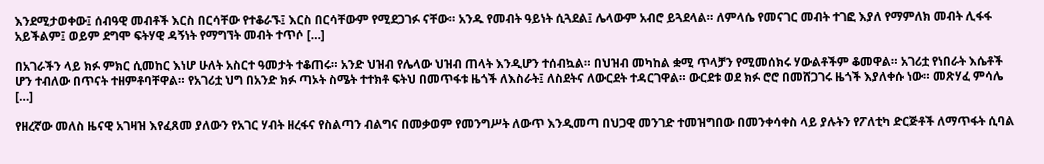እንደሚታወቀው፤ ሰብዓዊ መብቶች እርስ በርሳቸው የተቆራኙ፤ እርስ በርሳቸውም የሚደጋገፉ ናቸው። አንዱ የመብት ዓይነት ሲጓደል፤ ሌላውም አብሮ ይጓደላል። ለምላሴ የመናገር መብት ተገፎ እያለ የማምለክ መብት ሊፋፋ አይችልም፤ ወይም ደግሞ ፍትሃዊ ዳኝነት የማግኘት መብት ተጥሶ […]

በአገራችን ላይ ክፉ ምክር ሲመከር እነሆ ሁለት አስርተ ዓመታት ተቆጠሩ። አንድ ህዝብ የሌላው ህዝብ ጠላት እንዲሆን ተሰብኳል። በህዝብ መካከል ቋሚ ጥላቻን የሚመሰክሩ ሃውልቶችም ቆመዋል። አገሪቷ የነበራት እሴቶች ሆን ተብለው በጥናት ተዘምቶባቸዋል። የአገሪቷ ህግ በአንድ ክፉ ጣኦት ስሜት ተተክቶ ፍትህ በመጥፋቱ ዜጎች ለእስራት፤ ለስደትና ለውርደት ተዳርገዋል። ውርደቱ ወደ ክፉ ሮሮ በመሸጋገሩ ዜጎች እያለቀሱ ነው። መጽሃፈ ምሳሌ […]

የዘረኛው መለስ ዜናዊ አገዛዝ እየፈጸመ ያለውን የአገር ሃብት ዘረፋና የስልጣን ብልግና በመቃወም የመንግሥት ለውጥ እንዲመጣ በህጋዊ መንገድ ተመዝግበው በመንቀሳቀስ ላይ ያሉትን የፖለቲካ ድርጅቶች ለማጥፋት ሲባል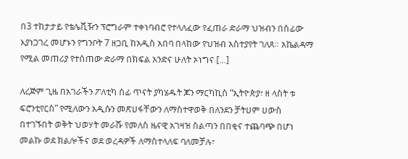በ3 ተከታታይ የቴሌቪዥን ፕሮግራም ተቀነባብሮ የተላለፈው የፈጠራ ድራማ ህዝብን በሰፊው እያነጋገረ መሆኑን የግንቦት 7 ዘጋቢ ከአዲስ አበባ በላከው የህዝብ አስተያየት ገለጸ። አኬልዳማ የሚል መጠሪያ የተሰጠው ድራማ በክፍል አንድና ሁለት ኦነግና […]

ለረጅም ጊዜ በአገራችን ፖለቲካ ሰፊ ጥናት ያካሄዱት ጆን ማርካኪስ “ኢትዮጵያ፣ ዘ ላስት ቱ ፍሮንቲየርስ” የሚለውን አዲሱን መጽሀፋቸውን ለማስተዋወቅ በለንደን ቻትሀም ሀውስ በተገኙበት ወቅት ህወሃት መራሹ የመለስ ዜናዊ አገዛዝ ስልጣን በበቂና ተጨባጭ በሆነ መልኩ ወደ ክልሎችና ወደ ወረዳዎች ለማስተላለፍ ባለመቻሉ፣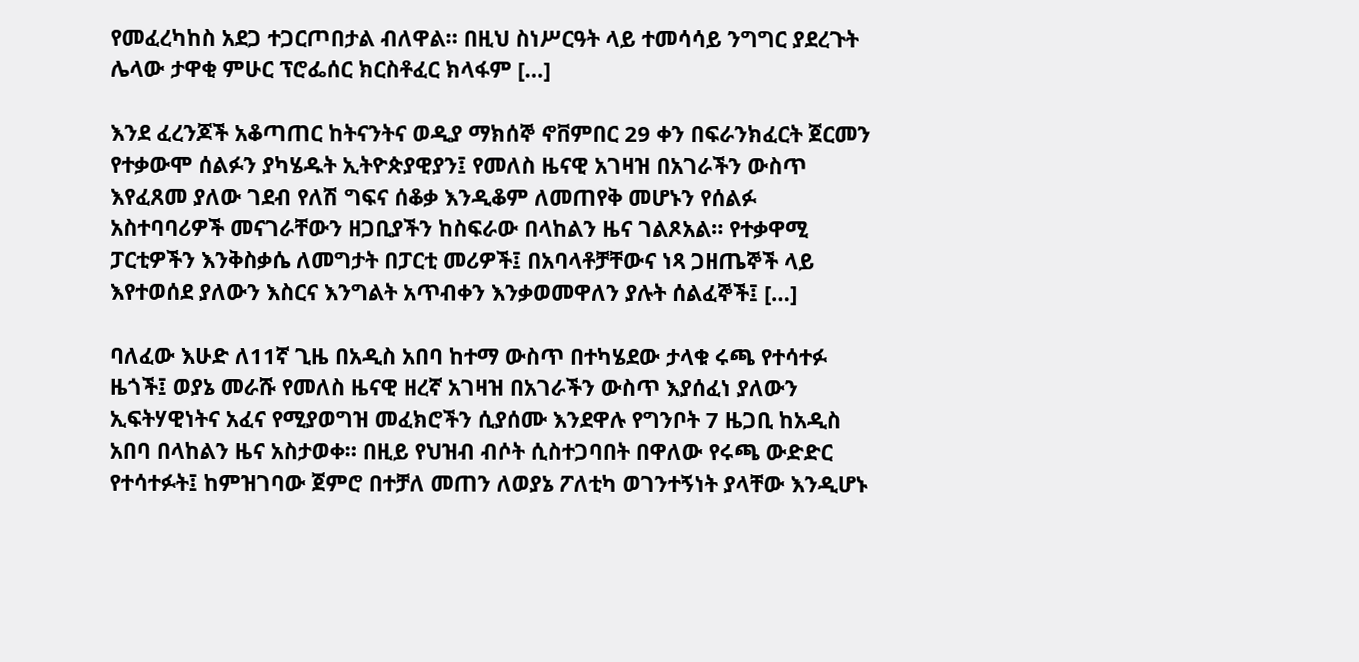የመፈረካከስ አደጋ ተጋርጦበታል ብለዋል። በዚህ ስነሥርዓት ላይ ተመሳሳይ ንግግር ያደረጉት ሌላው ታዋቂ ምሁር ፕሮፌሰር ክርስቶፈር ክላፋም […]

እንደ ፈረንጆች አቆጣጠር ከትናንትና ወዲያ ማክሰኞ ኖቨምበር 29 ቀን በፍራንክፈርት ጀርመን የተቃውሞ ሰልፉን ያካሄዱት ኢትዮጵያዊያን፤ የመለስ ዜናዊ አገዛዝ በአገራችን ውስጥ እየፈጸመ ያለው ገደብ የለሽ ግፍና ሰቆቃ እንዲቆም ለመጠየቅ መሆኑን የሰልፉ አስተባባሪዎች መናገራቸውን ዘጋቢያችን ከስፍራው በላከልን ዜና ገልጾአል። የተቃዋሚ ፓርቲዎችን እንቅስቃሴ ለመግታት በፓርቲ መሪዎች፤ በአባላቶቻቸውና ነጻ ጋዘጤኞች ላይ እየተወሰደ ያለውን እስርና እንግልት አጥብቀን እንቃወመዋለን ያሉት ሰልፈኞች፤ […]

ባለፈው እሁድ ለ11ኛ ጊዜ በአዲስ አበባ ከተማ ውስጥ በተካሄደው ታላቁ ሩጫ የተሳተፉ ዜጎች፤ ወያኔ መራሹ የመለስ ዜናዊ ዘረኛ አገዛዝ በአገራችን ውስጥ እያሰፈነ ያለውን ኢፍትሃዊነትና አፈና የሚያወግዝ መፈክሮችን ሲያሰሙ እንደዋሉ የግንቦት 7 ዜጋቢ ከአዲስ አበባ በላከልን ዜና አስታወቀ። በዚይ የህዝብ ብሶት ሲስተጋባበት በዋለው የሩጫ ውድድር የተሳተፉት፤ ከምዝገባው ጀምሮ በተቻለ መጠን ለወያኔ ፖለቲካ ወገንተኝነት ያላቸው እንዲሆኑ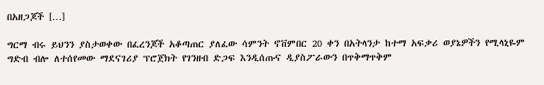በአዘጋጆች […]

ግርማ ብሩ ይህንን ያስታወቀው በፈረንጆች አቆጣጠር ያለፈው ሳምንት ኖቨምበር 20 ቀን በአትላንታ ከተማ አፍቃሪ ወያኔዎችን የሚላኒዬም ግድብ ብሎ ለተሰየመው ማደናገሪያ ፕሮጀክት የገንዘብ ድጋፍ እንዲሰጡና ዲያስፖራውን በጥቅማጥቅም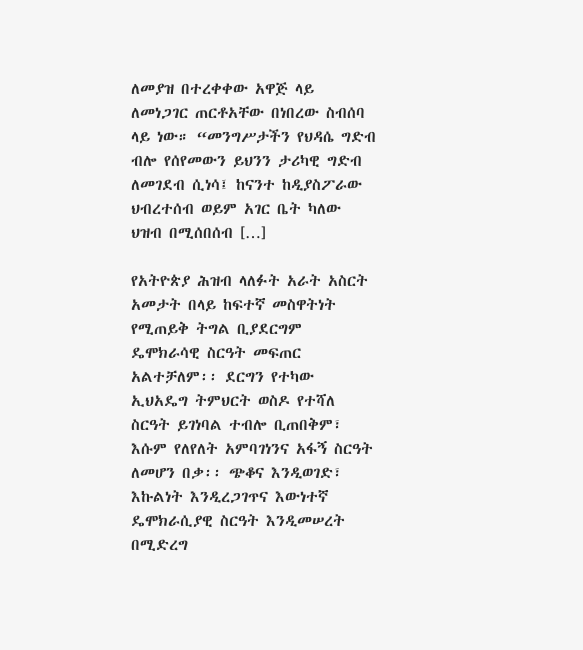ለመያዝ በተረቀቀው አዋጅ ላይ ለመነጋገር ጠርቶአቸው በነበረው ስብሰባ ላይ ነው። “መንግሥታችን የህዳሴ ግድብ ብሎ የሰየመውን ይህንን ታሪካዊ ግድብ ለመገደብ ሲነሳ፤ ከናንተ ከዲያስፖራው ህብረተሰብ ወይም አገር ቤት ካለው ህዝብ በሚሰበሰብ […]

የአትዮጵያ ሕዝብ ላለፉት አራት አስርት አመታት በላይ ከፍተኛ መስዋትነት የሚጠይቅ ትግል ቢያደርግም ዴሞክራሳዊ ስርዓት መፍጠር አልተቻለም፡፡ ደርግን የተካው ኢህአዴግ ትምህርት ወስዶ የተሻለ ስርዓት ይገነባል ተብሎ ቢጠበቅም፣ እሱም የለየለት አምባገነንና አፋኝ ስርዓት ለመሆን በቃ፡፡ ጭቆና እንዲወገድ፣ እኩልነት እንዲረጋገጥና እውነተኛ ዴሞክራሲያዊ ስርዓት እንዲመሠረት በሚድረግ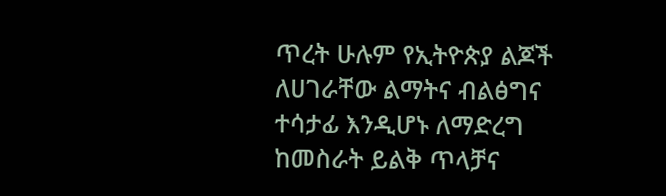ጥረት ሁሉም የኢትዮጵያ ልጆች ለሀገራቸው ልማትና ብልፅግና ተሳታፊ እንዲሆኑ ለማድረግ ከመስራት ይልቅ ጥላቻና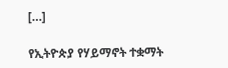[…]

የኢትዮጵያ የሃይማኖት ተቋማት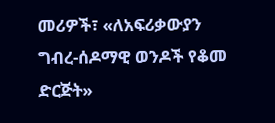መሪዎች፣ «ለአፍሪቃውያን ግብረ-ሰዶማዊ ወንዶች የቆመ ድርጅት»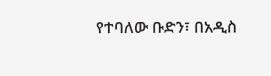የተባለው ቡድን፣ በአዲስ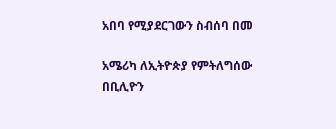አበባ የሚያደርገውን ስብሰባ በመ

አሜሪካ ለኢትዮጵያ የምትለግሰው በቢሊዮን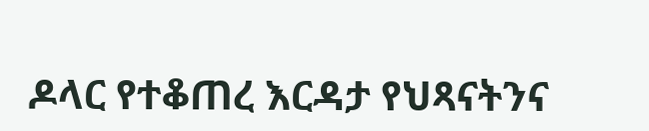ዶላር የተቆጠረ እርዳታ የህጻናትንና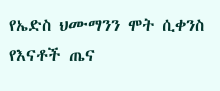የኤድስ ህሙማንን ሞት ሲቀንስ የእናቶች ጤና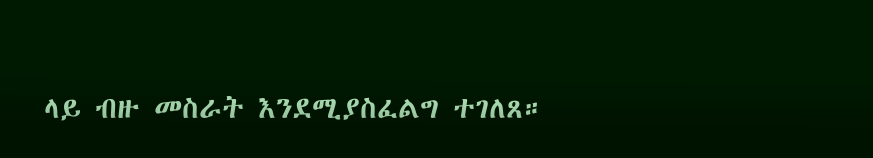ላይ ብዙ መስራት እንደሚያስፈልግ ተገለጸ።